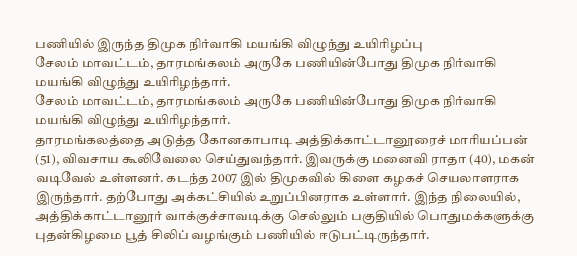பணியில் இருந்த திமுக நிர்வாகி மயங்கி விழுந்து உயிரிழப்பு
சேலம் மாவட்டம், தாரமங்கலம் அருகே பணியின்போது திமுக நிர்வாகி மயங்கி விழுந்து உயிரிழந்தார்.
சேலம் மாவட்டம், தாரமங்கலம் அருகே பணியின்போது திமுக நிர்வாகி மயங்கி விழுந்து உயிரிழந்தார்.
தாரமங்கலத்தை அடுத்த கோனகாபாடி அத்திக்காட்டானூரைச் மாரியப்பன் (51), விவசாய கூலிவேலை செய்துவந்தார். இவருக்கு மனைவி ராதா (40), மகன் வடிவேல் உள்ளனர். கடந்த 2007 இல் திமுகவில் கிளை கழகச் செயலாளராக இருந்தார். தற்போது அக்கட்சியில் உறுப்பினராக உள்ளார். இந்த நிலையில், அத்திக்காட்டானூர் வாக்குச்சாவடிக்கு செல்லும் பகுதியில் பொதுமக்களுக்கு புதன்கிழமை பூத் சிலிப் வழங்கும் பணியில் ஈடுபட்டிருந்தார்.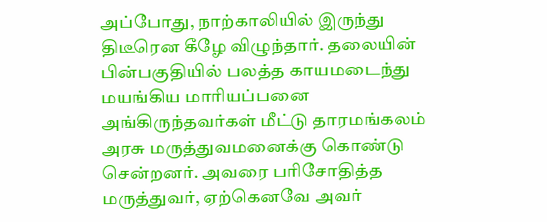அப்போது, நாற்காலியில் இருந்து திடீரென கீழே விழுந்தார். தலையின் பின்பகுதியில் பலத்த காயமடைந்து மயங்கிய மாரியப்பனை அங்கிருந்தவர்கள் மீட்டு தாரமங்கலம் அரசு மருத்துவமனைக்கு கொண்டு சென்றனர். அவரை பரிசோதித்த மருத்துவர், ஏற்கெனவே அவர்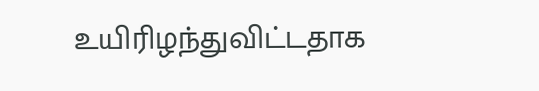உயிரிழந்துவிட்டதாக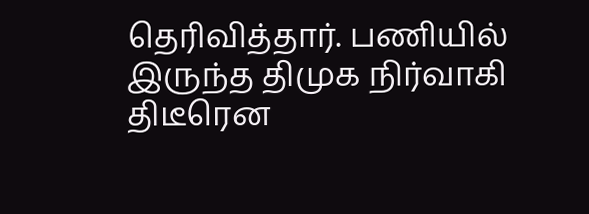தெரிவித்தார். பணியில் இருந்த திமுக நிர்வாகி திடீரென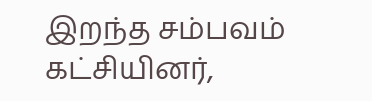இறந்த சம்பவம் கட்சியினர்,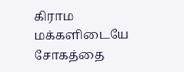கிராம மக்களிடையே சோகத்தை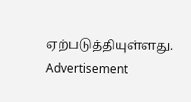ஏற்படுத்தியுள்ளது.
Advertisement